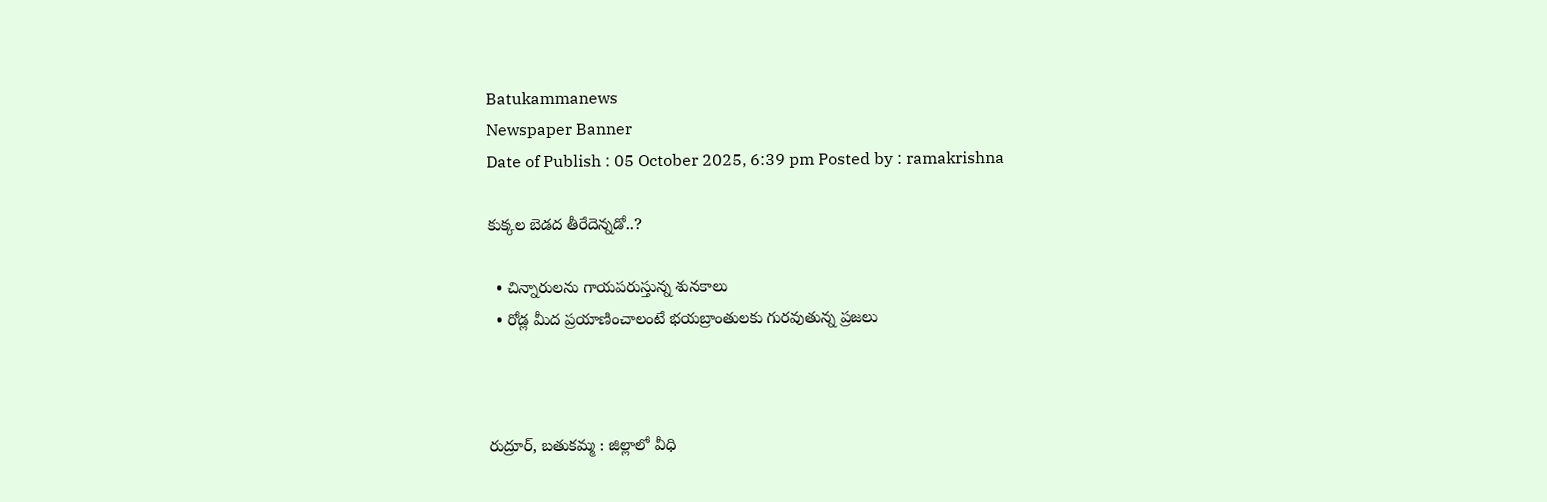Batukammanews
Newspaper Banner
Date of Publish : 05 October 2025, 6:39 pm Posted by : ramakrishna

కుక్కల బెడద తీరేదెన్నడో..?

  • చిన్నారులను గాయపరుస్తున్న శునకాలు
  • రోడ్ల మీద ప్రయాణించాలంటే భయబ్రాంతులకు గురవుతున్న ప్రజలు



రుద్రూర్, బతుకమ్మ : జిల్లాలో వీధి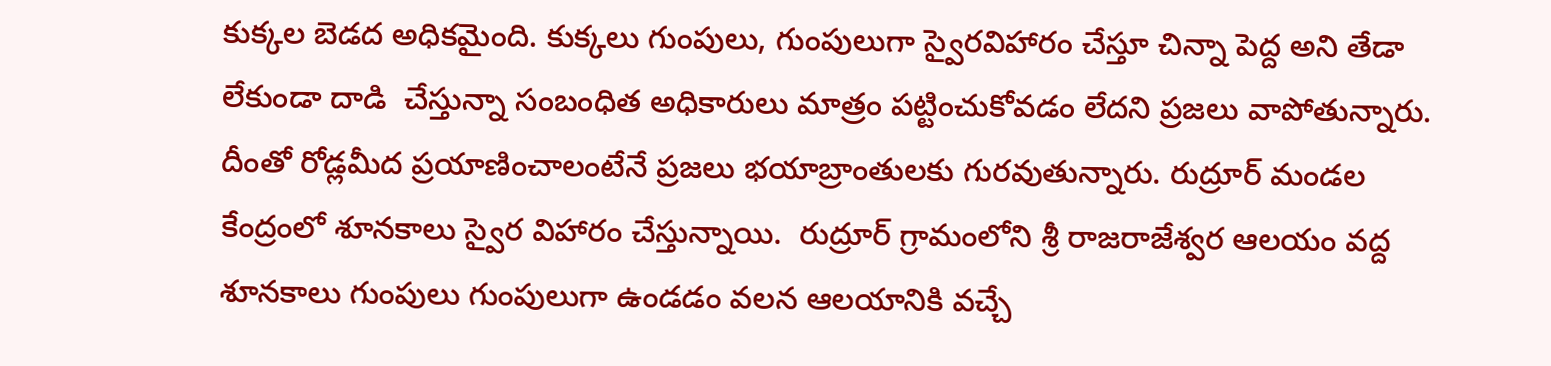కుక్కల బెడద అధికమైంది. కుక్కలు గుంపులు, గుంపులుగా స్వైరవిహారం చేస్తూ చిన్నా పెద్ద అని తేడా లేకుండా దాడి  చేస్తున్నా సంబంధిత అధికారులు మాత్రం పట్టించుకోవడం లేదని ప్రజలు వాపోతున్నారు. దీంతో రోడ్లమీద ప్రయాణించాలంటేనే ప్రజలు భయాబ్రాంతులకు గురవుతున్నారు. రుద్రూర్ మండల కేంద్రంలో శూనకాలు స్వైర విహారం చేస్తున్నాయి.  రుద్రూర్ గ్రామంలోని శ్రీ రాజరాజేశ్వర ఆలయం వద్ద శూనకాలు గుంపులు గుంపులుగా ఉండడం వలన ఆలయానికి వచ్చే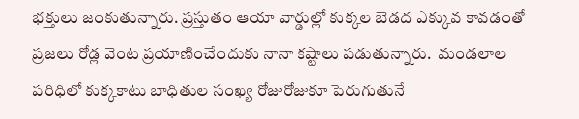భక్తులు జంకుతున్నారు. ప్రస్తుతం ఆయా వార్డుల్లో కుక్కల బెడద ఎక్కువ కావడంతో ప్రజలు రోడ్ల వెంట ప్రయాణించేందుకు నానా కష్టాలు పడుతున్నారు.  మండలాల పరిధిలో కుక్కకాటు బాధితుల సంఖ్య రోజురోజుకూ పెరుగుతునే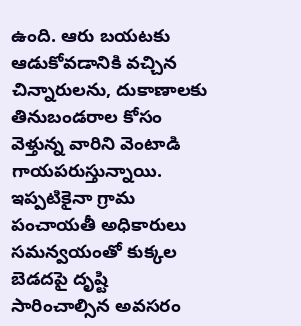ఉంది. ఆరు బయటకు ఆడుకోవడానికి వచ్చిన చిన్నారులను, దుకాణాలకు తినుబండరాల కోసం వెళ్తున్న వారిని వెంటాడి గాయపరుస్తున్నాయి. ఇప్పటికైనా గ్రామ పంచాయతీ అధికారులు సమన్వయంతో కుక్కల బెడదపై దృష్టి సారించాల్సిన అవసరం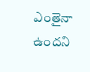ఎంతైనా ఉందని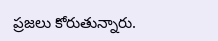ప్రజలు కోరుతున్నారు.